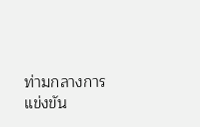ท่ามกลางการแข่งขัน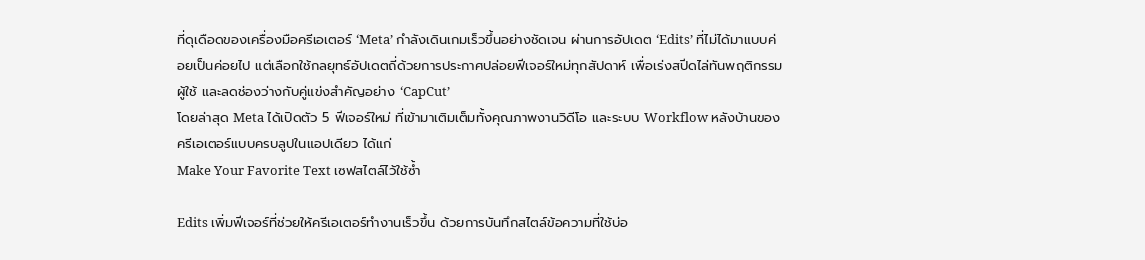ที่ดุเดือดของเครื่องมือครีเอเตอร์ ‘Meta’ กำลังเดินเกมเร็วขึ้นอย่างชัดเจน ผ่านการอัปเดต ‘Edits’ ที่ไม่ได้มาแบบค่อยเป็นค่อยไป แต่เลือกใช้กลยุทธ์อัปเดตถี่ด้วยการประกาศปล่อยฟีเจอร์ใหม่ทุกสัปดาห์ เพื่อเร่งสปีดไล่ทันพฤติกรรมผู้ใช้ และลดช่องว่างกับคู่แข่งสำคัญอย่าง ‘CapCut’
โดยล่าสุด Meta ได้เปิดตัว 5 ฟีเจอร์ใหม่ ที่เข้ามาเติมเต็มทั้งคุณภาพงานวิดีโอ และระบบ Workflow หลังบ้านของครีเอเตอร์แบบครบลูปในแอปเดียว ได้แก่
Make Your Favorite Text เซฟสไตล์ไว้ใช้ซ้ำ

Edits เพิ่มฟีเจอร์ที่ช่วยให้ครีเอเตอร์ทำงานเร็วขึ้น ด้วยการบันทึกสไตล์ข้อความที่ใช้บ่อ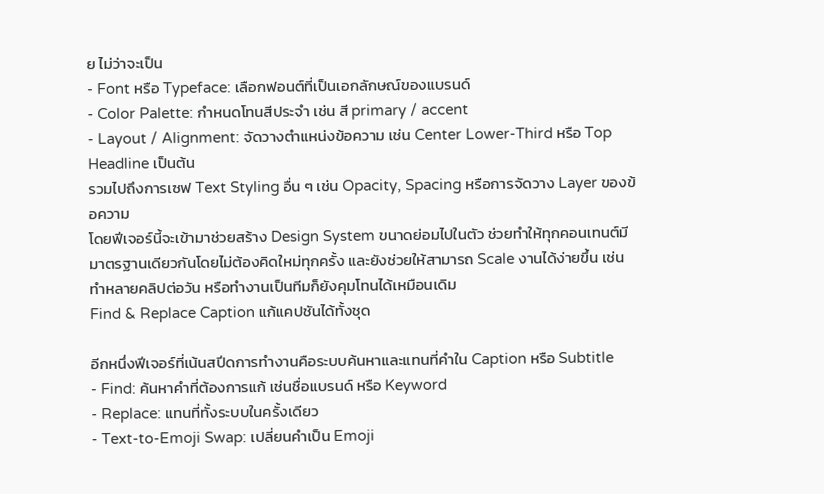ย ไม่ว่าจะเป็น
- Font หรือ Typeface: เลือกฟอนต์ที่เป็นเอกลักษณ์ของแบรนด์
- Color Palette: กำหนดโทนสีประจำ เช่น สี primary / accent
- Layout / Alignment: จัดวางตำแหน่งข้อความ เช่น Center Lower-Third หรือ Top Headline เป็นต้น
รวมไปถึงการเซฟ Text Styling อื่น ๆ เช่น Opacity, Spacing หรือการจัดวาง Layer ของข้อความ
โดยฟีเจอร์นี้จะเข้ามาช่วยสร้าง Design System ขนาดย่อมไปในตัว ช่วยทำให้ทุกคอนเทนต์มีมาตรฐานเดียวกันโดยไม่ต้องคิดใหม่ทุกครั้ง และยังช่วยให้สามารถ Scale งานได้ง่ายขึ้น เช่น ทำหลายคลิปต่อวัน หรือทำงานเป็นทีมก็ยังคุมโทนได้เหมือนเดิม
Find & Replace Caption แก้แคปชันได้ทั้งชุด

อีกหนึ่งฟีเจอร์ที่เน้นสปีดการทำงานคือระบบค้นหาและแทนที่คำใน Caption หรือ Subtitle
- Find: ค้นหาคำที่ต้องการแก้ เช่นชื่อแบรนด์ หรือ Keyword
- Replace: แทนที่ทั้งระบบในครั้งเดียว
- Text-to-Emoji Swap: เปลี่ยนคำเป็น Emoji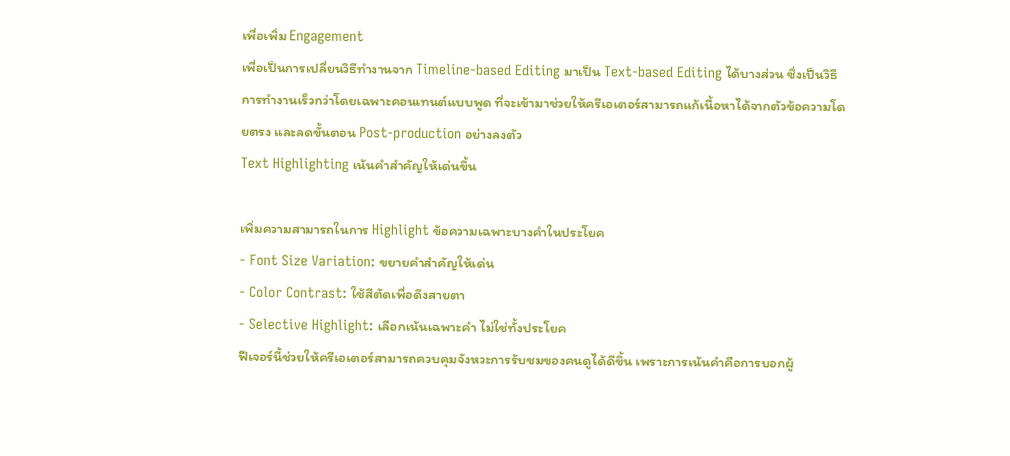เพื่อเพิ่ม Engagement
เพื่อเป็นการเปลี่ยนวิธีทำงานจาก Timeline-based Editing มาเป็น Text-based Editing ได้บางส่วน ซึ่งเป็นวิธีการทำงานเร็วกว่าโดยเฉพาะคอนเทนต์แบบพูด ที่จะเข้ามาช่วยให้ครีเอเตอร์สามารถแก้เนื้อหาได้จากตัวข้อความโดยตรง และลดขั้นตอน Post-production อย่างลงตัว
Text Highlighting เน้นคำสำคัญให้เด่นขึ้น

เพิ่มความสามารถในการ Highlight ข้อความเฉพาะบางคำในประโยค
- Font Size Variation: ขยายคำสำคัญให้เด่น
- Color Contrast: ใช้สีตัดเพื่อดึงสายตา
- Selective Highlight: เลือกเน้นเฉพาะคำ ไม่ใช่ทั้งประโยค
ฟีเจอร์นี้ช่วยให้ครีเอเตอร์สามารถควบคุมจังหวะการรับชมของคนดูได้ดีขึ้น เพราะการเน้นคำคือการบอกผู้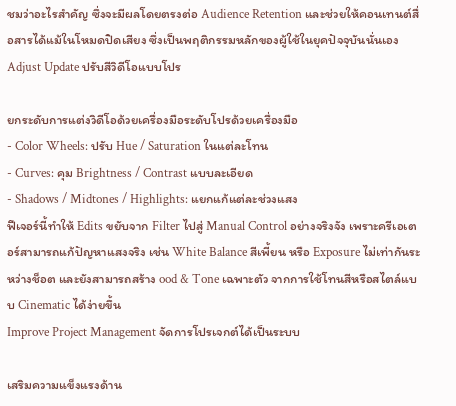ชมว่าอะไรสำคัญ ซึ่งจะมีผลโดยตรงต่อ Audience Retention และช่วยให้คอนเทนต์สื่อสารได้แม้ในโหมดปิดเสียง ซึ่งเป็นพฤติกรรมหลักของผู้ใช้ในยุคปัจจุบันนั่นเอง
Adjust Update ปรับสีวิดีโอแบบโปร

ยกระดับการแต่งวิดีโอด้วยเครื่องมือระดับโปรด้วยเครื่องมือ
- Color Wheels: ปรับ Hue / Saturation ในแต่ละโทน
- Curves: คุม Brightness / Contrast แบบละเอียด
- Shadows / Midtones / Highlights: แยกแก้แต่ละช่วงแสง
ฟีเจอร์นี้ทำให้ Edits ขยับจาก Filter ไปสู่ Manual Control อย่างจริงจัง เพราะครีเอเตอร์สามารถแก้ปัญหาแสงจริง เช่น White Balance สีเพี้ยน หรือ Exposure ไม่เท่ากันระหว่างช็อต และยังสามารถสร้าง ood & Tone เฉพาะตัว จากการใช้โทนสีหรือสไตล์แบบ Cinematic ได้ง่ายขึ้น
Improve Project Management จัดการโปรเจกต์ได้เป็นระบบ

เสริมความแข็งแรงด้าน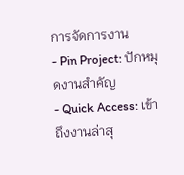การจัดการงาน
- Pin Project: ปักหมุดงานสำคัญ
- Quick Access: เข้าถึงงานล่าสุ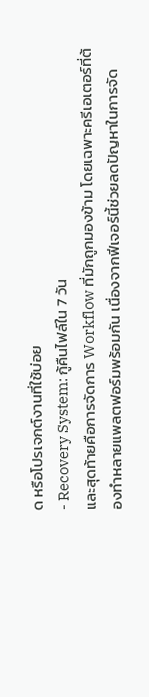ด หรือโปรเจกต์งานที่ใช้บ่อย
- Recovery System: กู้คืนไฟล์ใน 7 วัน
และสุดท้ายคือการจัดการ Workflow ที่มักถูกมองข้าม โดยเฉพาะครีเอเตอร์ที่ต้องทำหลายแพลตฟอร์มพร้อมกัน เนื่องจากฟีเจอร์นี้ช่วยลดปัญหาในการจัด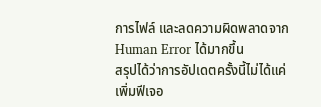การไฟล์ และลดความผิดพลาดจาก Human Error ได้มากขึ้น
สรุปได้ว่าการอัปเดตครั้งนี้ไม่ได้แค่เพิ่มฟีเจอ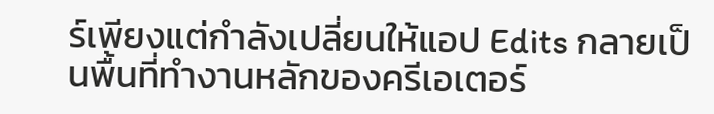ร์เพียงแต่กำลังเปลี่ยนให้แอป Edits กลายเป็นพื้นที่ทำงานหลักของครีเอเตอร์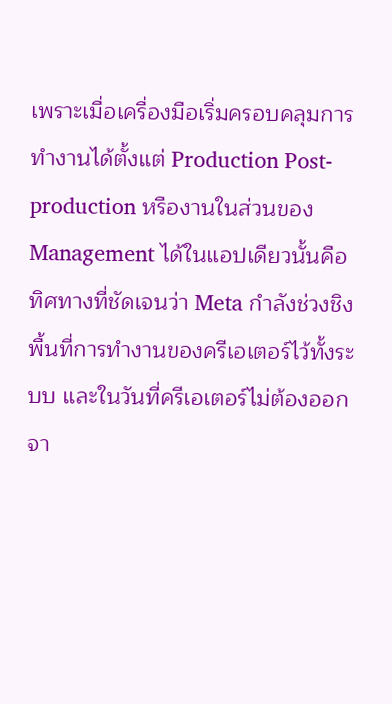เพราะเมื่อเครื่องมือเริ่มครอบคลุมการทำงานได้ตั้งแต่ Production Post-production หรืองานในส่วนของ Management ได้ในแอปเดียวนั้นคือทิศทางที่ชัดเจนว่า Meta กำลังช่วงชิงพื้นที่การทำงานของครีเอเตอร์ไว้ทั้งระบบ และในวันที่ครีเอเตอร์ไม่ต้องออกจา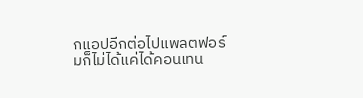กแอปอีกต่อไปแพลตฟอร์มก็ไม่ได้แค่ได้คอนเทน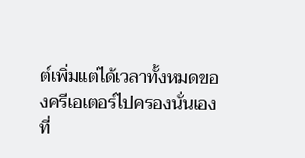ต์เพิ่มแต่ได้เวลาทั้งหมดของครีเอเตอร์ไปครองนั่นเอง
ที่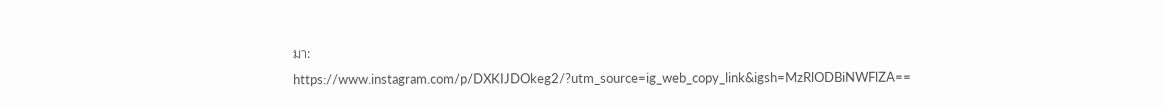มา: https://www.instagram.com/p/DXKIJDOkeg2/?utm_source=ig_web_copy_link&igsh=MzRlODBiNWFlZA==